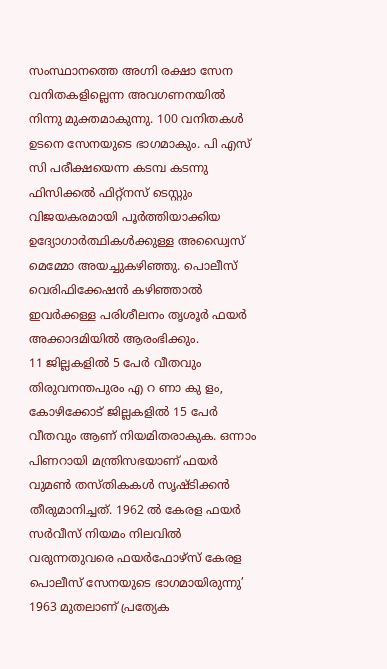സംസ്ഥാനത്തെ അഗ്നി രക്ഷാ സേന വനിതകളില്ലെന്ന അവഗണനയിൽ നിന്നു മുക്തമാകുന്നു. 100 വനിതകൾ ഉടനെ സേനയുടെ ഭാഗമാകും. പി എസ് സി പരീക്ഷയെന്ന കടമ്പ കടന്നു ഫിസിക്കൽ ഫിറ്റ്നസ് ടെസ്റ്റും വിജയകരമായി പൂർത്തിയാക്കിയ ഉദ്യോഗാർത്ഥികൾക്കുള്ള അഡ്വൈസ് മെമ്മോ അയച്ചുകഴിഞ്ഞു. പൊലീസ് വെരിഫിക്കേഷൻ കഴിഞ്ഞാൽ ഇവർക്കള്ള പരിശീലനം തൃശൂർ ഫയർ അക്കാദമിയിൽ ആരംഭിക്കും.
11 ജില്ലകളിൽ 5 പേർ വീതവും തിരുവനന്തപുരം എ റ ണാ കു ളം, കോഴിക്കോട് ജില്ലകളിൽ 15 പേർ വീതവും ആണ് നിയമിതരാകുക. ഒന്നാം പിണറായി മന്ത്രിസഭയാണ് ഫയർ വുമൺ തസ്തികകൾ സൃഷ്ടിക്കൻ തീരുമാനിച്ചത്. 1962 ൽ കേരള ഫയർ സർവീസ് നിയമം നിലവിൽ വരുന്നതുവരെ ഫയർഫോഴ്സ് കേരള പൊലീസ് സേനയുടെ ഭാഗമായിരുന്നു’ 1963 മുതലാണ് പ്രത്യേക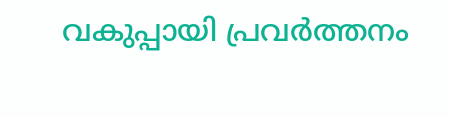വകുപ്പായി പ്രവർത്തനം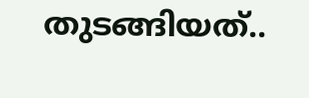തുടങ്ങിയത്..